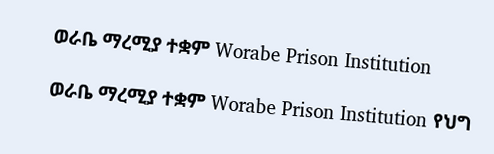ወራቤ ማረሚያ ተቋም Worabe Prison Institution

ወራቤ ማረሚያ ተቋም Worabe Prison Institution የህግ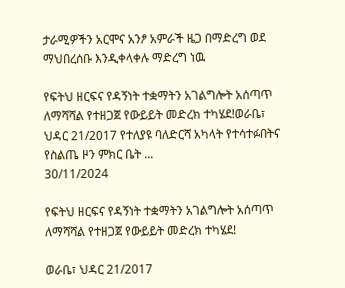ታራሚዎችን አርሞና አንፆ አምራች ዜጋ በማድረግ ወደ ማህበረሰቡ እንዲቀላቀሉ ማድረግ ነዉ

የፍትህ ዘርፍና የዳኝነት ተቋማትን አገልግሎት አሰጣጥ ለማሻሻል የተዘጋጀ የውይይት መድረክ ተካሄደ!ወራቤ፣ ህዳር 21/2017 የተለያዩ ባለድርሻ አካላት የተሳተፉበትና የስልጤ ዞን ምክር ቤት ...
30/11/2024

የፍትህ ዘርፍና የዳኝነት ተቋማትን አገልግሎት አሰጣጥ ለማሻሻል የተዘጋጀ የውይይት መድረክ ተካሄደ!

ወራቤ፣ ህዳር 21/2017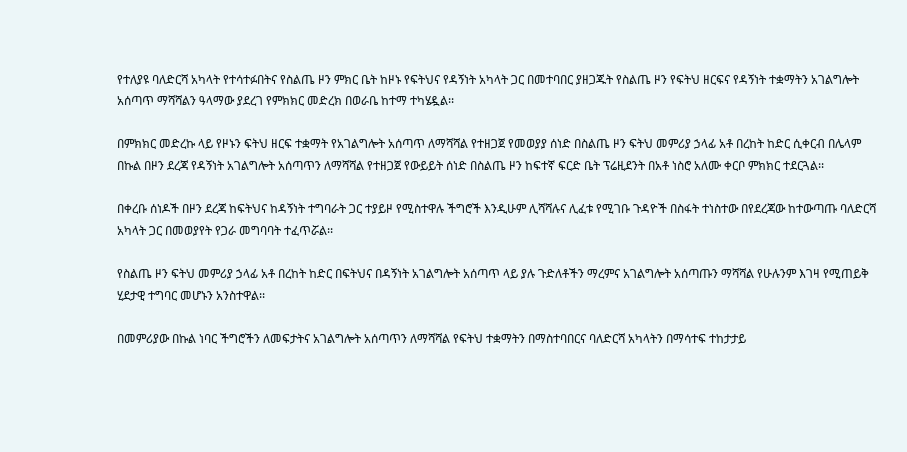የተለያዩ ባለድርሻ አካላት የተሳተፉበትና የስልጤ ዞን ምክር ቤት ከዞኑ የፍትህና የዳኝነት አካላት ጋር በመተባበር ያዘጋጁት የስልጤ ዞን የፍትህ ዘርፍና የዳኝነት ተቋማትን አገልግሎት አሰጣጥ ማሻሻልን ዓላማው ያደረገ የምክክር መድረክ በወራቤ ከተማ ተካሄዷል፡፡

በምክክር መድረኩ ላይ የዞኑን ፍትህ ዘርፍ ተቋማት የአገልግሎት አሰጣጥ ለማሻሻል የተዘጋጀ የመወያያ ሰነድ በስልጤ ዞን ፍትህ መምሪያ ኃላፊ አቶ በረከት ከድር ሲቀርብ በሌላም በኩል በዞን ደረጃ የዳኝነት አገልግሎት አሰጣጥን ለማሻሻል የተዘጋጀ የውይይት ሰነድ በስልጤ ዞን ከፍተኛ ፍርድ ቤት ፕሬዚደንት በአቶ ነስሮ አለሙ ቀርቦ ምክክር ተደርጓል፡፡

በቀረቡ ሰነዶች በዞን ደረጃ ከፍትህና ከዳኝነት ተግባራት ጋር ተያይዞ የሚስተዋሉ ችግሮች እንዲሁም ሊሻሻሉና ሊፈቱ የሚገቡ ጉዳዮች በስፋት ተነስተው በየደረጃው ከተውጣጡ ባለድርሻ አካላት ጋር በመወያየት የጋራ መግባባት ተፈጥሯል፡፡

የስልጤ ዞን ፍትህ መምሪያ ኃላፊ አቶ በረከት ከድር በፍትህና በዳኝነት አገልግሎት አሰጣጥ ላይ ያሉ ጉድለቶችን ማረምና አገልግሎት አሰጣጡን ማሻሻል የሁሉንም እገዛ የሚጠይቅ ሂደታዊ ተግባር መሆኑን አንስተዋል፡፡

በመምሪያው በኩል ነባር ችግሮችን ለመፍታትና አገልግሎት አሰጣጥን ለማሻሻል የፍትህ ተቋማትን በማስተባበርና ባለድርሻ አካላትን በማሳተፍ ተከታታይ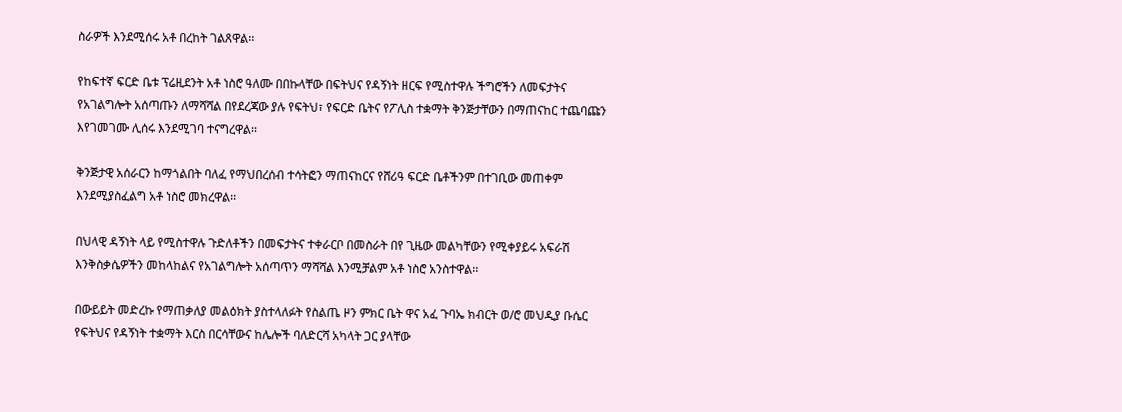ስራዎች እንደሚሰሩ አቶ በረከት ገልጸዋል፡፡

የከፍተኛ ፍርድ ቤቱ ፕሬዚደንት አቶ ነስሮ ዓለሙ በበኩላቸው በፍትህና የዳኝነት ዘርፍ የሚስተዋሉ ችግሮችን ለመፍታትና የአገልግሎት አሰጣጡን ለማሻሻል በየደረጃው ያሉ የፍትህ፣ የፍርድ ቤትና የፖሊስ ተቋማት ቅንጅታቸውን በማጠናከር ተጨባጩን እየገመገሙ ሊሰሩ እንደሚገባ ተናግረዋል፡፡

ቅንጅታዊ አሰራርን ከማጎልበት ባለፈ የማህበረሰብ ተሳትፎን ማጠናከርና የሸሪዓ ፍርድ ቤቶችንም በተገቢው መጠቀም እንደሚያስፈልግ አቶ ነስሮ መክረዋል፡፡

በህላዊ ዳኝነት ላይ የሚስተዋሉ ጉድለቶችን በመፍታትና ተቀራርቦ በመስራት በየ ጊዜው መልካቸውን የሚቀያይሩ አፍራሽ እንቅስቃሴዎችን መከላከልና የአገልግሎት አሰጣጥን ማሻሻል እንሚቻልም አቶ ነስሮ አንስተዋል፡፡

በውይይት መድረኩ የማጠቃለያ መልዕክት ያስተላለፉት የስልጤ ዞን ምክር ቤት ዋና አፈ ጉባኤ ክብርት ወ/ሮ መህዲያ ቡሴር የፍትህና የዳኝነት ተቋማት እርስ በርሳቸውና ከሌሎች ባለድርሻ አካላት ጋር ያላቸው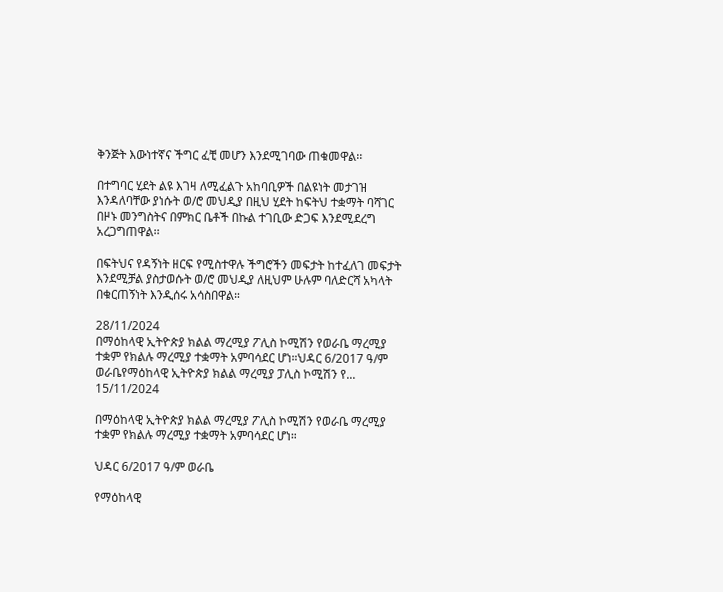ቅንጅት እውነተኛና ችግር ፈቺ መሆን እንደሚገባው ጠቁመዋል፡፡

በተግባር ሂደት ልዩ እገዛ ለሚፈልጉ አከባቢዎች በልዩነት መታገዝ እንዳለባቸው ያነሱት ወ/ሮ መህዲያ በዚህ ሂደት ከፍትህ ተቋማት ባሻገር በዞኑ መንግስትና በምክር ቤቶች በኩል ተገቢው ድጋፍ እንደሚደረግ አረጋግጠዋል፡፡

በፍትህና የዳኝነት ዘርፍ የሚስተዋሉ ችግሮችን መፍታት ከተፈለገ መፍታት እንደሚቻል ያስታወሱት ወ/ሮ መህዲያ ለዚህም ሁሉም ባለድርሻ አካላት በቁርጠኝነት እንዲሰሩ አሳስበዋል።

28/11/2024
በማዕከላዊ ኢትዮጵያ ክልል ማረሚያ ፖሊስ ኮሚሽን የወራቤ ማረሚያ ተቋም የክልሉ ማረሚያ ተቋማት አምባሳደር ሆነ።ህዳር 6/2017 ዓ/ም ወራቤየማዕከላዊ ኢትዮጵያ ክልል ማረሚያ ፓሊስ ኮሚሽን የ...
15/11/2024

በማዕከላዊ ኢትዮጵያ ክልል ማረሚያ ፖሊስ ኮሚሽን የወራቤ ማረሚያ ተቋም የክልሉ ማረሚያ ተቋማት አምባሳደር ሆነ።

ህዳር 6/2017 ዓ/ም ወራቤ

የማዕከላዊ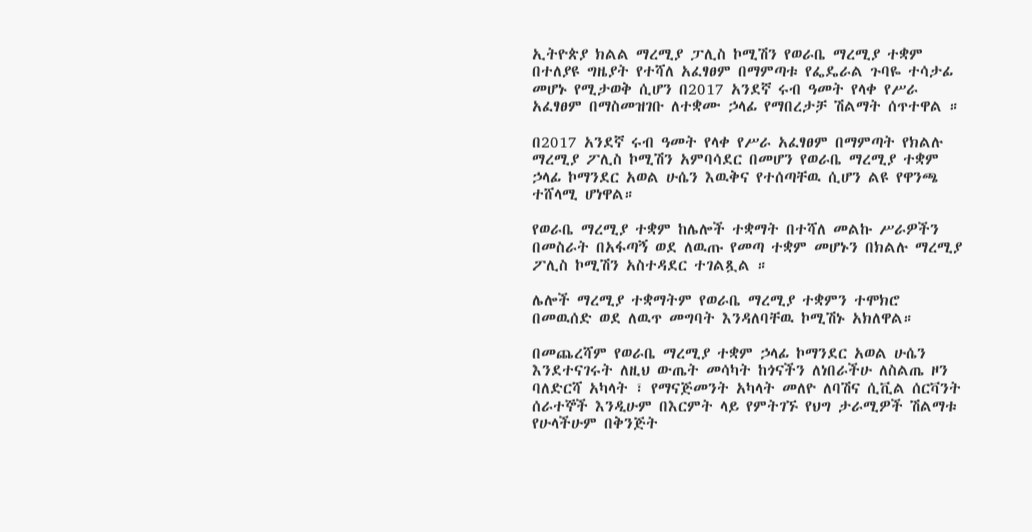ኢትዮጵያ ክልል ማረሚያ ፓሊስ ኮሚሽን የወራቤ ማረሚያ ተቋም በተለያዩ ግዜያት የተሻለ አፈፃፀም በማምጣቱ የፌዴራል ጉባዬ ተሳታፊ መሆኑ የሚታወቅ ሲሆን በ2017 አንደኛ ሩብ ዓመት የላቀ የሥራ አፈፃፀም በማስመዝገቡ ለተቋሙ ኃላፊ የማበረታቻ ሽልማት ሰጥተዋል ።

በ2017 አንደኛ ሩብ ዓመት የላቀ የሥራ አፈፃፀም በማምጣት የክልሉ ማረሚያ ፖሊስ ኮሚሽን አምባሳደር በመሆን የወራቤ ማረሚያ ተቋም ኃላፊ ኮማንደር አወል ሁሴን እዉቅና የተሰጣቸዉ ሲሆን ልዩ የዋንጫ ተሸላሚ ሆነዋል።

የወራቤ ማረሚያ ተቋም ከሌሎች ተቋማት በተሻለ መልኩ ሥራዎችን በመስራት በአፋጣኝ ወደ ለዉጡ የመጣ ተቋም መሆኑን በክልሉ ማረሚያ ፖሊስ ኮሚሽን አስተዳደር ተገልጿል ።

ሌሎች ማረሚያ ተቋማትም የወራቤ ማረሚያ ተቋምን ተሞክሮ በመዉሰድ ወደ ለዉጥ መግባት እንዳለባቸዉ ኮሚሽኑ አክለዋል።

በመጨረሻም የወራቤ ማረሚያ ተቋም ኃላፊ ኮማንደር አወል ሁሴን እንደተናገሩት ለዚህ ውጤት መሳካት ከጎናችን ለነበራችሁ ለስልጤ ዞን ባለድርሻ አካላት ፣ የማናጅመንት አካላት መለዮ ለባሽና ሲቪል ሰርቫንት ሰራተኞች እንዲሁም በእርምት ላይ የምትገኙ የህግ ታራሚዎች ሽልማቱ የሁላችሁም በቅንጅት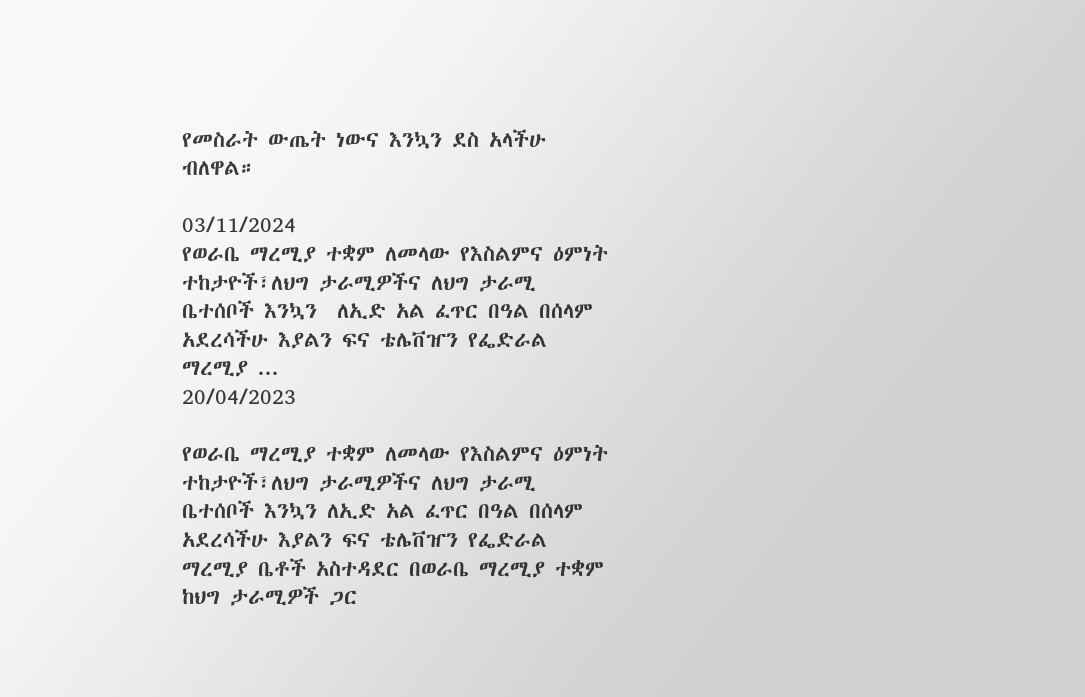የመስራት ውጤት ነውና እንኳን ደስ አላችሁ ብለዋል።

03/11/2024
የወራቤ ማረሚያ ተቋም ለመላው የእስልምና ዕምነት ተከታዮች፣ለህግ ታራሚዎችና ለህግ ታራሚ ቤተሰቦች እንኳን  ለኢድ አል ፈጥር በዓል በሰላም አደረሳችሁ እያልን ፍና ቴሌቨዠን የፌድራል ማረሚያ ...
20/04/2023

የወራቤ ማረሚያ ተቋም ለመላው የእስልምና ዕምነት ተከታዮች፣ለህግ ታራሚዎችና ለህግ ታራሚ ቤተሰቦች እንኳን ለኢድ አል ፈጥር በዓል በሰላም አደረሳችሁ እያልን ፍና ቴሌቨዠን የፌድራል ማረሚያ ቤቶች አስተዳደር በወራቤ ማረሚያ ተቋም ከህግ ታራሚዎች ጋር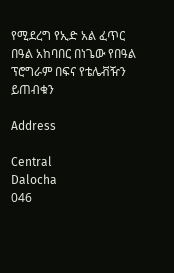የሚደረግ የኢድ አል ፈጥር በዓል አከባበር በነጌው የበዓል ፕሮግራም በፍና የቴሌቭዥን ይጠብቁን

Address

Central
Dalocha
046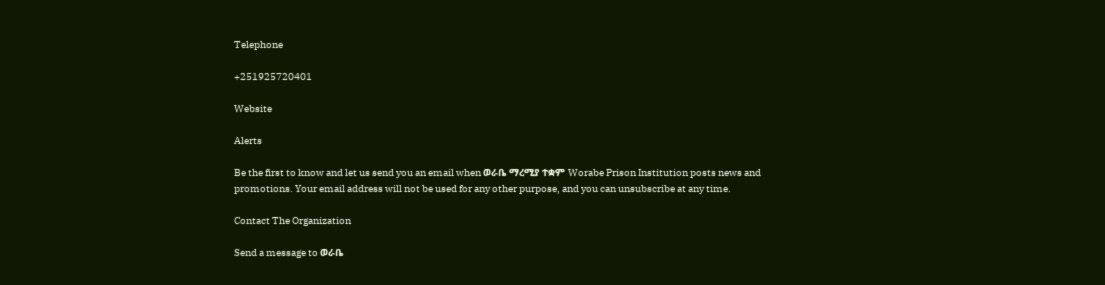Telephone

+251925720401

Website

Alerts

Be the first to know and let us send you an email when ወራቤ ማረሚያ ተቋም Worabe Prison Institution posts news and promotions. Your email address will not be used for any other purpose, and you can unsubscribe at any time.

Contact The Organization

Send a message to ወራቤ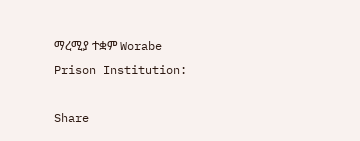ማረሚያ ተቋም Worabe Prison Institution:

Share